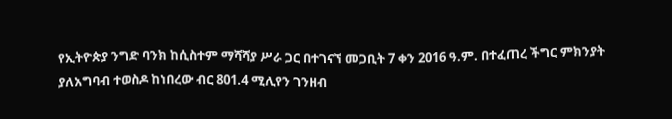የኢትዮጵያ ንግድ ባንክ ከሲስተም ማሻሻያ ሥራ ጋር በተገናኘ መጋቢት 7 ቀን 2016 ዓ.ም. በተፈጠረ ችግር ምክንያት ያለአግባብ ተወስዶ ከነበረው ብር 801.4 ሚሊየን ገንዘብ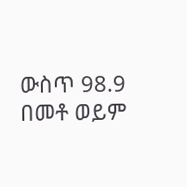ውስጥ 98.9 በመቶ ወይም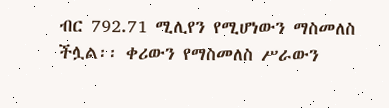ብር 792.71 ሚሊየን የሚሆነውን ማስመለስ ችሏል፡፡ ቀሪውን የማስመለስ ሥራውን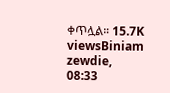ቀጥሏል። 15.7K viewsBiniam zewdie, 08:33